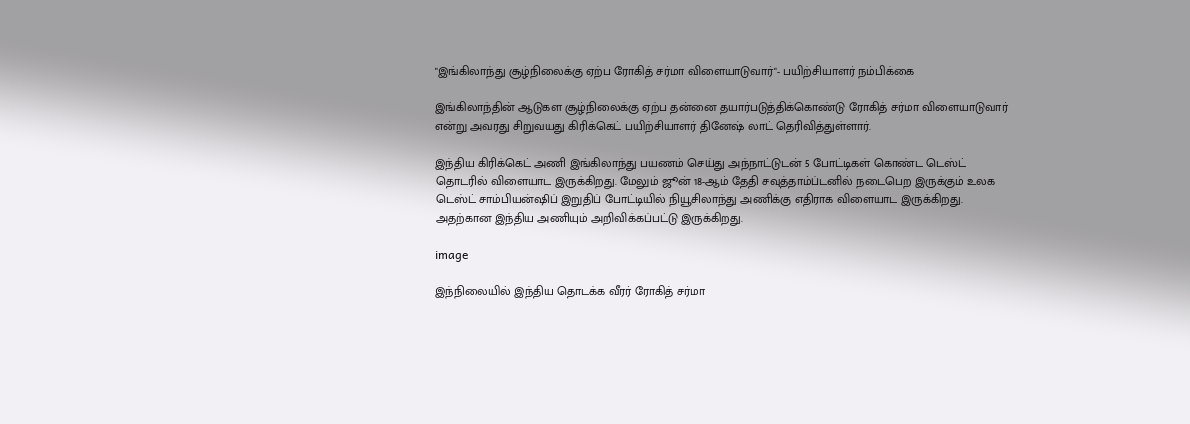"இங்கிலாந்து சூழ்நிலைக்கு ஏற்ப ரோகித் சர்மா விளையாடுவார்"- பயிற்சியாளர் நம்பிக்கை

இங்கிலாந்தின் ஆடுகள சூழ்நிலைக்கு ஏற்ப தன்னை தயார்படுத்திக்கொண்டு ரோகித் சர்மா விளையாடுவார் என்று அவரது சிறுவயது கிரிக்கெட் பயிற்சியாளர் தினேஷ் லாட் தெரிவித்துள்ளார்.

இந்திய கிரிக்கெட் அணி இங்கிலாந்து பயணம் செய்து அந்நாட்டுடன் 5 போட்டிகள் கொண்ட டெஸ்ட் தொடரில் விளையாட இருக்கிறது. மேலும் ஜூன் 18-ஆம் தேதி சவுத்தாம்ப்டனில் நடைபெற இருக்கும் உலக டெஸ்ட் சாம்பியன்ஷிப் இறுதிப் போட்டியில் நியூசிலாந்து அணிக்கு எதிராக விளையாட இருக்கிறது. அதற்கான இந்திய அணியும் அறிவிக்கப்பட்டு இருக்கிறது.

image

இந்நிலையில் இந்திய தொடக்க வீரர் ரோகித் சர்மா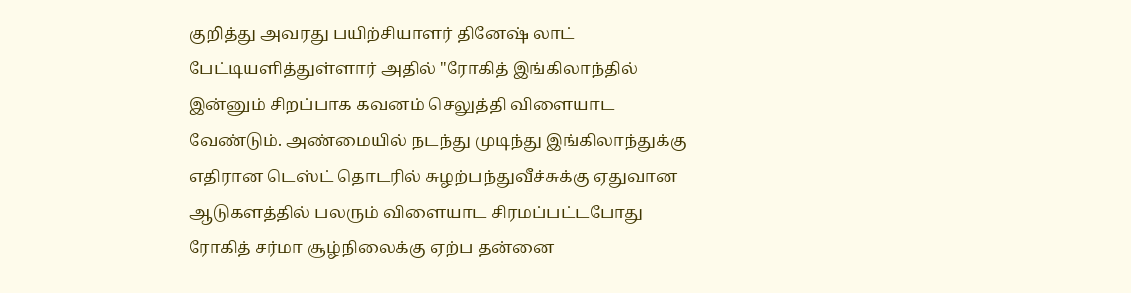குறித்து அவரது பயிற்சியாளர் தினேஷ் லாட் பேட்டியளித்துள்ளார் அதில் "ரோகித் இங்கிலாந்தில் இன்னும் சிறப்பாக கவனம் செலுத்தி விளையாட வேண்டும். அண்மையில் நடந்து முடிந்து இங்கிலாந்துக்கு எதிரான டெஸ்ட் தொடரில் சுழற்பந்துவீச்சுக்கு ஏதுவான ஆடுகளத்தில் பலரும் விளையாட சிரமப்பட்டபோது ரோகித் சர்மா சூழ்நிலைக்கு ஏற்ப தன்னை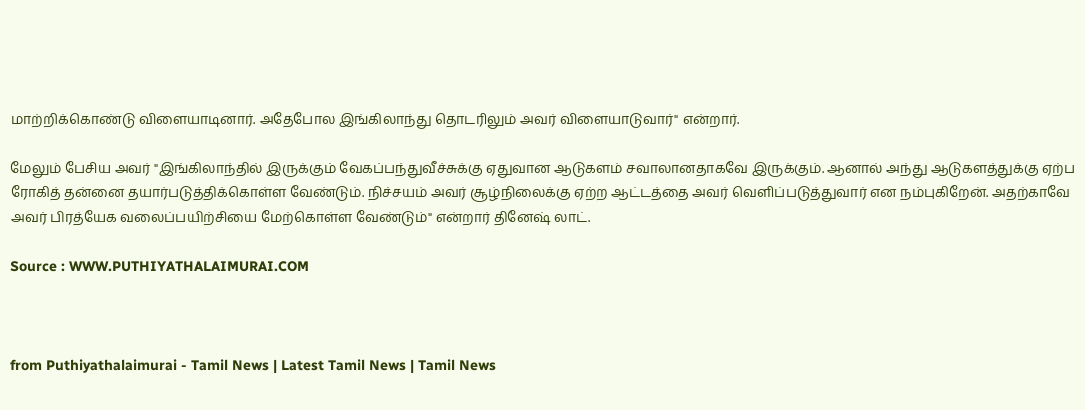மாற்றிக்கொண்டு விளையாடினார். அதேபோல இங்கிலாந்து தொடரிலும் அவர் விளையாடுவார்" என்றார்.

மேலும் பேசிய அவர் "இங்கிலாந்தில் இருக்கும் வேகப்பந்துவீச்சுக்கு ஏதுவான ஆடுகளம் சவாலானதாகவே இருக்கும். ஆனால் அந்து ஆடுகளத்துக்கு ஏற்ப ரோகித் தன்னை தயார்படுத்திக்கொள்ள வேண்டும். நிச்சயம் அவர் சூழ்நிலைக்கு ஏற்ற ஆட்டத்தை அவர் வெளிப்படுத்துவார் என நம்புகிறேன். அதற்காவே அவர் பிரத்யேக வலைப்பயிற்சியை மேற்கொள்ள வேண்டும்" என்றார் தினேஷ் லாட்.

Source : WWW.PUTHIYATHALAIMURAI.COM



from Puthiyathalaimurai - Tamil News | Latest Tamil News | Tamil News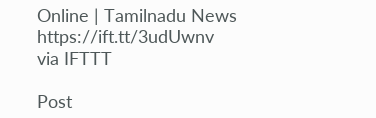Online | Tamilnadu News https://ift.tt/3udUwnv
via IFTTT

Post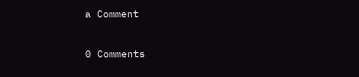a Comment

0 Comments